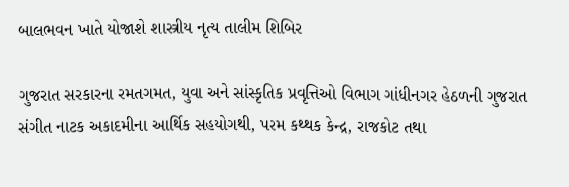બાલભવન ખાતે યોજાશે શાસ્ત્રીય નૃત્ય તાલીમ શિબિર

ગુજરાત સરકારના રમતગમત, યુવા અને સાંસ્કૃતિક પ્રવૃત્તિઓ વિભાગ ગાંધીનગર હેઠળની ગુજરાત સંગીત નાટક અકાદમીના આર્થિક સહયોગથી, પરમ કથ્થક કેન્દ્ર, રાજકોટ તથા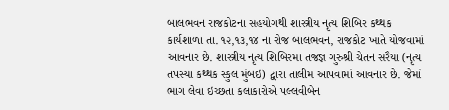બાલભવન રાજકોટના સહયોગથી શાસ્ત્રીય નૃત્ય શિબિર કથ્થક કાર્યશાળા તા. ૧૨,૧૩,૧૪ ના રોજ બાલભવન, રાજકોટ ખાતે યોજવામાં આવનાર છે. શાસ્ત્રીય નૃત્ય શિબિરમા તજજ્ઞ ગુરુશ્રી ચેતન સરૈયા (નૃત્ય તપસ્યા કથ્થક સ્કુલ મુંબઇ) દ્વારા તાલીમ આપવામાં આવનાર છે. જેમાં ભાગ લેવા ઇચ્છતા કલાકારોએ પલ્લવીબેન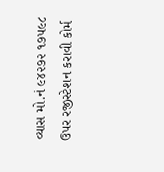વ્યાસ મો.નં ૯૪૨૭૨ ૧૭૫૯૮ ઉપર રજીસ્ટેશન કરાવી કોર્મ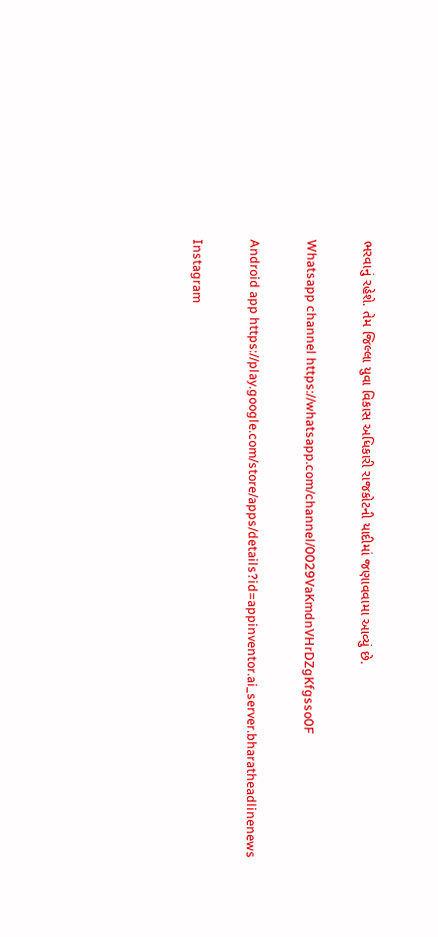ભરવાનું રહેશે. તેમ જિલ્લા યુવા વિકાસ અધિકારી રાજકોટની યાદીમાં જણાવવામા આવ્યું છે.

Whatsapp channel https://whatsapp.com/channel/0029VaKmdnVHrDZgKfgsso0F

Android app https://play.google.com/store/apps/details?id=appinventor.ai_server.bharatheadlinenews

Instagram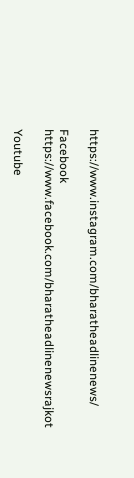https://www.instagram.com/bharatheadlinenews/

Facebook https://www.facebook.com/bharatheadlinenewsrajkot

Youtube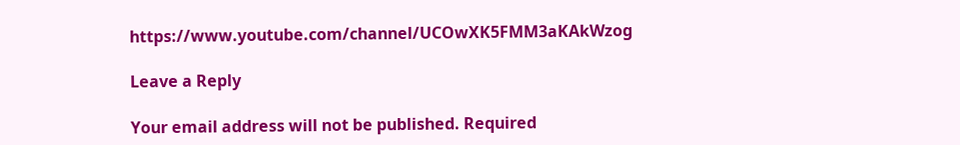https://www.youtube.com/channel/UCOwXK5FMM3aKAkWzog

Leave a Reply

Your email address will not be published. Required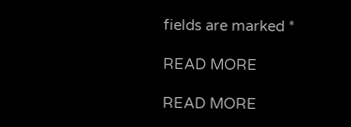fields are marked *

READ MORE

READ MORE